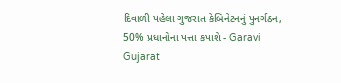દિવાળી પહેલા ગુજરાત કેબિનેટનનું પુનર્ગઠન, 50% પ્રધાનોના પત્તા કપાશે - Garavi Gujarat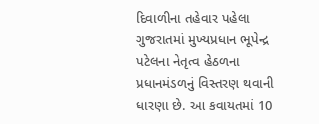દિવાળીના તહેવાર પહેલા ગુજરાતમાં મુખ્યપ્રધાન ભૂપેન્દ્ર પટેલના નેતૃત્વ હેઠળના પ્રધાનમંડળનું વિસ્તરણ થવાની ધારણા છે. આ કવાયતમાં 10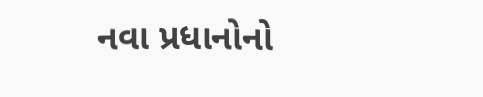નવા પ્રધાનોનો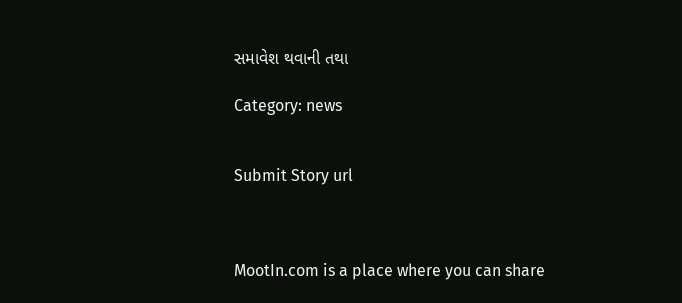સમાવેશ થવાની તથા

Category: news


Submit Story url



MootIn.com is a place where you can share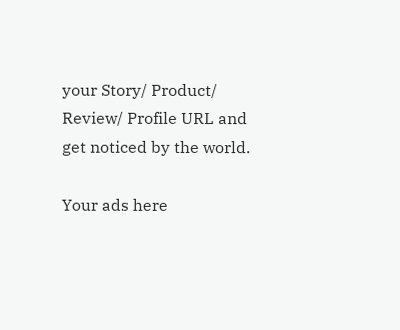your Story/ Product/ Review/ Profile URL and get noticed by the world.

Your ads here